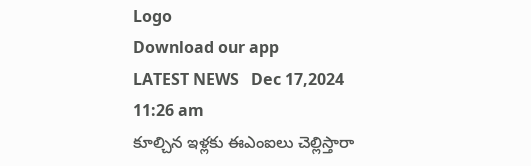Logo
Download our app
LATEST NEWS   Dec 17,2024 11:26 am
కూల్చిన ఇళ్ల‌కు ఈఎంఐలు చెల్లిస్తారా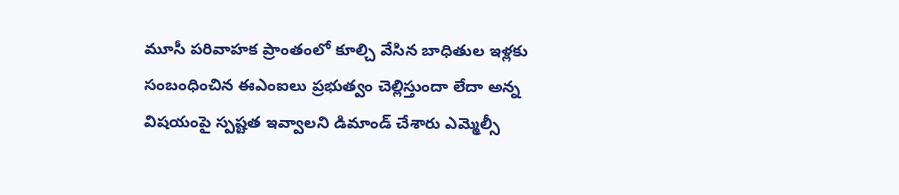మూసీ ప‌రివాహ‌క ప్రాంతంలో కూల్చి వేసిన బాధితుల ఇళ్ల‌కు సంబంధించిన ఈఎంఐలు ప్ర‌భుత్వం చెల్లిస్తుందా లేదా అన్న విష‌యంపై స్ప‌ష్ట‌త ఇవ్వాల‌ని డిమాండ్ చేశారు ఎమ్మెల్సీ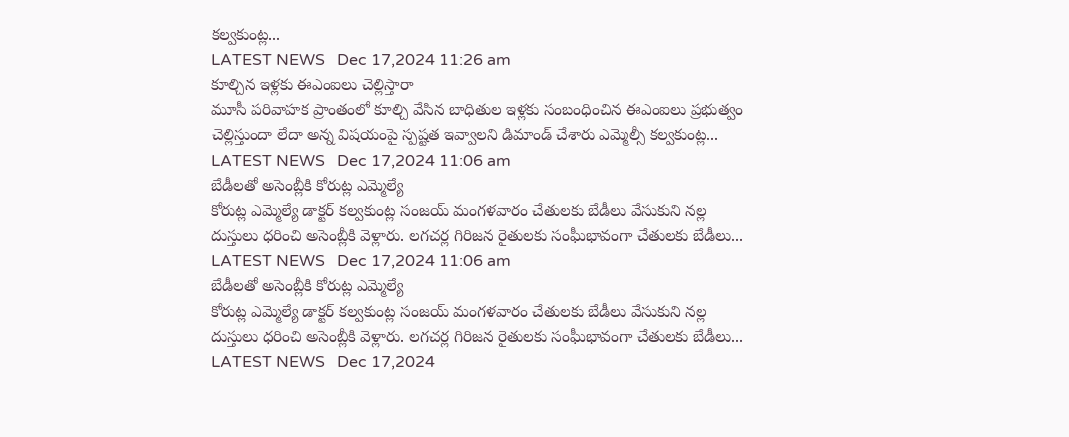క‌ల్వ‌కుంట్ల...
LATEST NEWS   Dec 17,2024 11:26 am
కూల్చిన ఇళ్ల‌కు ఈఎంఐలు చెల్లిస్తారా
మూసీ ప‌రివాహ‌క ప్రాంతంలో కూల్చి వేసిన బాధితుల ఇళ్ల‌కు సంబంధించిన ఈఎంఐలు ప్ర‌భుత్వం చెల్లిస్తుందా లేదా అన్న విష‌యంపై స్ప‌ష్ట‌త ఇవ్వాల‌ని డిమాండ్ చేశారు ఎమ్మెల్సీ క‌ల్వ‌కుంట్ల...
LATEST NEWS   Dec 17,2024 11:06 am
బేడీలతో అసెంబ్లీకి కోరుట్ల ఎమ్మెల్యే
కోరుట్ల ఎమ్మెల్యే డాక్టర్ కల్వకుంట్ల సంజయ్ మంగళవారం చేతులకు బేడీలు వేసుకుని నల్ల దుస్తులు ధరించి అసెంబ్లీకి వెళ్లారు. లగచర్ల గిరిజన రైతులకు సంఘీభావంగా చేతులకు బేడీలు...
LATEST NEWS   Dec 17,2024 11:06 am
బేడీలతో అసెంబ్లీకి కోరుట్ల ఎమ్మెల్యే
కోరుట్ల ఎమ్మెల్యే డాక్టర్ కల్వకుంట్ల సంజయ్ మంగళవారం చేతులకు బేడీలు వేసుకుని నల్ల దుస్తులు ధరించి అసెంబ్లీకి వెళ్లారు. లగచర్ల గిరిజన రైతులకు సంఘీభావంగా చేతులకు బేడీలు...
LATEST NEWS   Dec 17,2024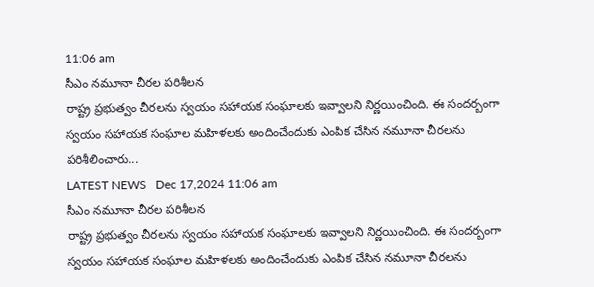11:06 am
సీఎం న‌మూనా చీర‌ల ప‌రిశీల‌న
రాష్ట్ర ప్ర‌భుత్వం చీర‌ల‌ను స్వ‌యం స‌హాయ‌క సంఘాల‌కు ఇవ్వాల‌ని నిర్ణ‌యించింది. ఈ సంద‌ర్బంగా స్వయం సహాయక సంఘాల మహిళలకు అందించేందుకు ఎంపిక చేసిన నమూనా చీరలను పరిశీలించారు...
LATEST NEWS   Dec 17,2024 11:06 am
సీఎం న‌మూనా చీర‌ల ప‌రిశీల‌న
రాష్ట్ర ప్ర‌భుత్వం చీర‌ల‌ను స్వ‌యం స‌హాయ‌క సంఘాల‌కు ఇవ్వాల‌ని నిర్ణ‌యించింది. ఈ సంద‌ర్బంగా స్వయం సహాయక సంఘాల మహిళలకు అందించేందుకు ఎంపిక చేసిన నమూనా చీరలను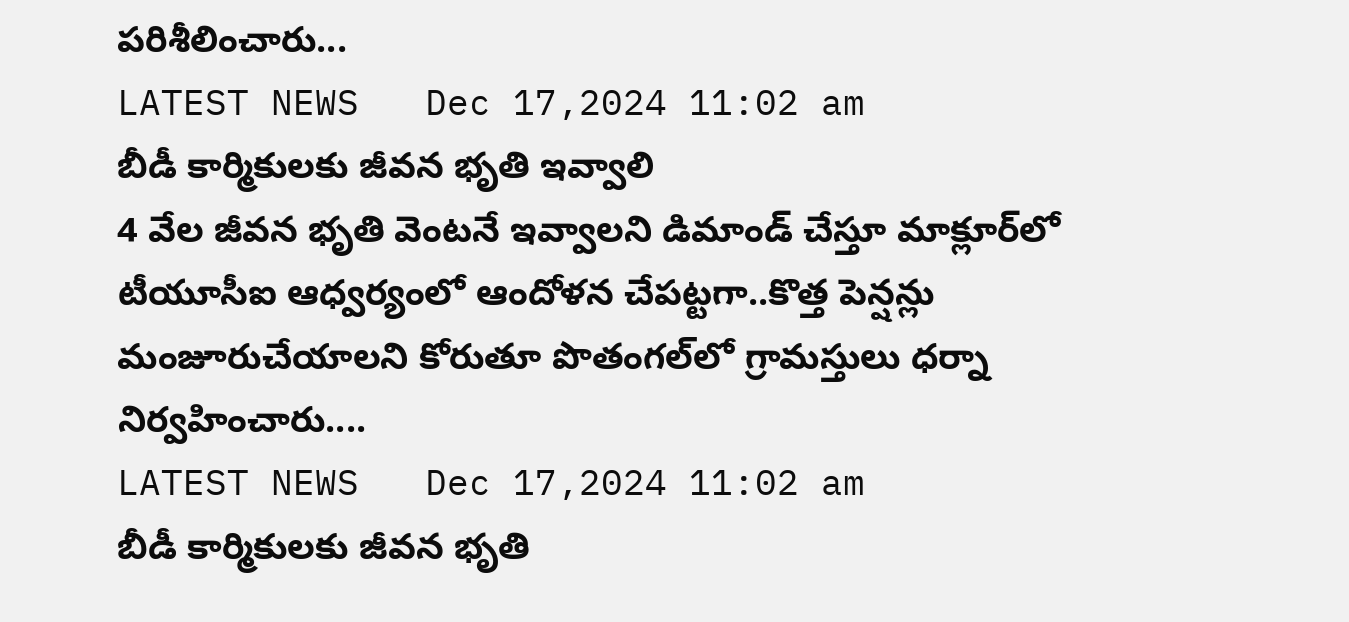పరిశీలించారు...
LATEST NEWS   Dec 17,2024 11:02 am
బీడీ కార్మికులకు జీవన భృతి ఇవ్వాలి
4 వేల జీవన భృతి వెంటనే ఇవ్వాలని డిమాండ్‌ చేస్తూ మాక్లూర్‌లో టీయూసీఐ ఆధ్వర్యంలో ఆందోళన చేపట్టగా..కొత్త పెన్షన్లు మంజూరుచేయాలని కోరుతూ పొతంగల్‌లో గ్రామస్తులు ధర్నా నిర్వహించారు....
LATEST NEWS   Dec 17,2024 11:02 am
బీడీ కార్మికులకు జీవన భృతి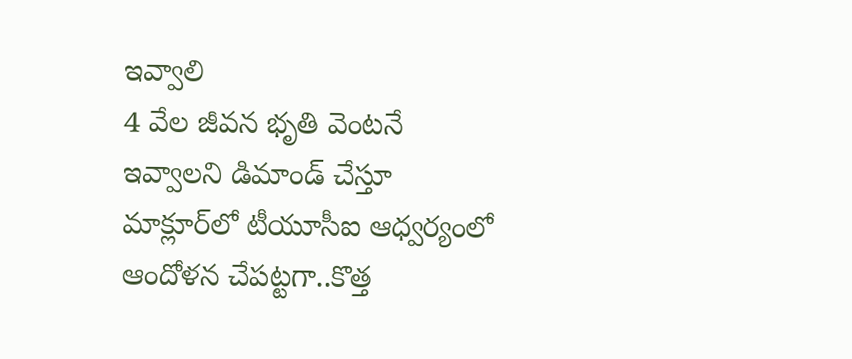ఇవ్వాలి
4 వేల జీవన భృతి వెంటనే ఇవ్వాలని డిమాండ్‌ చేస్తూ మాక్లూర్‌లో టీయూసీఐ ఆధ్వర్యంలో ఆందోళన చేపట్టగా..కొత్త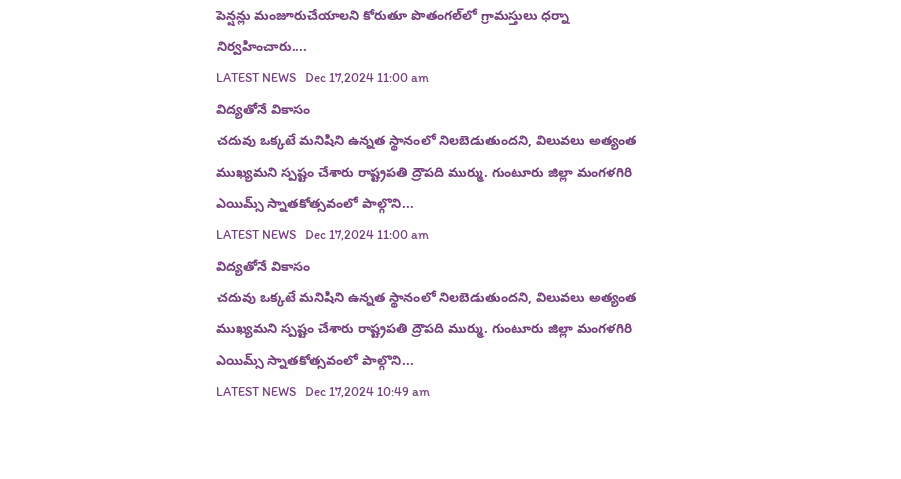పెన్షన్లు మంజూరుచేయాలని కోరుతూ పొతంగల్‌లో గ్రామస్తులు ధర్నా నిర్వహించారు....
LATEST NEWS   Dec 17,2024 11:00 am
విద్య‌తోనే వికాసం
చ‌దువు ఒక్క‌టే మ‌నిషిని ఉన్న‌త స్థానంలో నిల‌బెడుతుంద‌ని, విలువ‌లు అత్యంత ముఖ్య‌మ‌ని స్ప‌ష్టం చేశారు రాష్ట్ర‌ప‌తి ద్రౌప‌ది ముర్ము. గుంటూరు జిల్లా మంగ‌ళ‌గిరి ఎయిమ్స్ స్నాత‌కోత్స‌వంలో పాల్గొని...
LATEST NEWS   Dec 17,2024 11:00 am
విద్య‌తోనే వికాసం
చ‌దువు ఒక్క‌టే మ‌నిషిని ఉన్న‌త స్థానంలో నిల‌బెడుతుంద‌ని, విలువ‌లు అత్యంత ముఖ్య‌మ‌ని స్ప‌ష్టం చేశారు రాష్ట్ర‌ప‌తి ద్రౌప‌ది ముర్ము. గుంటూరు జిల్లా మంగ‌ళ‌గిరి ఎయిమ్స్ స్నాత‌కోత్స‌వంలో పాల్గొని...
LATEST NEWS   Dec 17,2024 10:49 am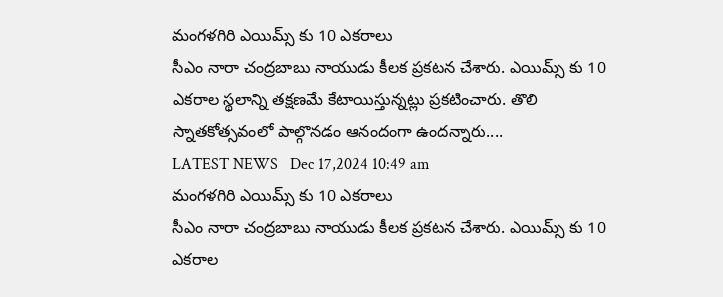మంగ‌ళ‌గిరి ఎయిమ్స్ కు 10 ఎక‌రాలు
సీఎం నారా చంద్ర‌బాబు నాయుడు కీల‌క ప్ర‌క‌ట‌న చేశారు. ఎయిమ్స్ కు 10 ఎక‌రాల స్థ‌లాన్ని త‌క్ష‌ణ‌మే కేటాయిస్తున్న‌ట్లు ప్ర‌క‌టించారు. తొలి స్నాత‌కోత్స‌వంలో పాల్గొన‌డం ఆనందంగా ఉంద‌న్నారు....
LATEST NEWS   Dec 17,2024 10:49 am
మంగ‌ళ‌గిరి ఎయిమ్స్ కు 10 ఎక‌రాలు
సీఎం నారా చంద్ర‌బాబు నాయుడు కీల‌క ప్ర‌క‌ట‌న చేశారు. ఎయిమ్స్ కు 10 ఎక‌రాల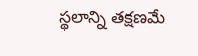స్థ‌లాన్ని త‌క్ష‌ణ‌మే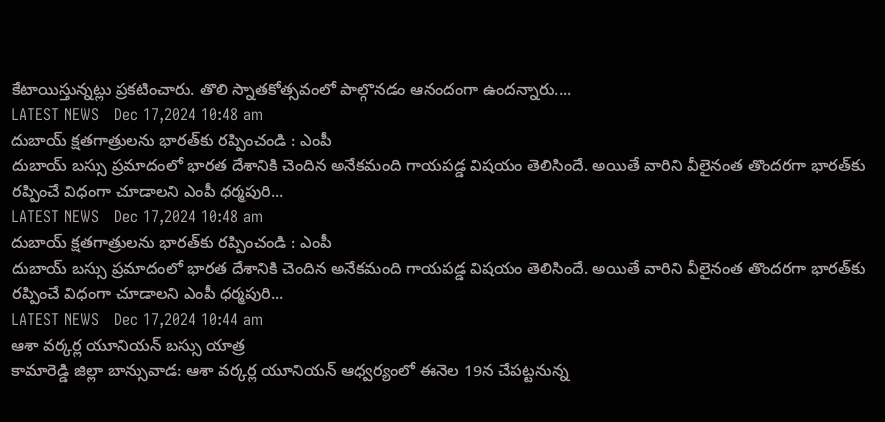కేటాయిస్తున్న‌ట్లు ప్ర‌క‌టించారు. తొలి స్నాత‌కోత్స‌వంలో పాల్గొన‌డం ఆనందంగా ఉంద‌న్నారు....
LATEST NEWS   Dec 17,2024 10:48 am
దుబాయ్ క్షతగాత్రులను భారత్‌కు రప్పించండి : ఎంపీ
దుబాయ్ బస్సు ప్రమాదంలో భారత దేశానికి చెందిన అనేకమంది గాయపడ్డ విషయం తెలిసిందే. అయితే వారిని వీలైనంత తొందరగా భారత్‌కు రప్పించే విధంగా చూడాలని ఎంపీ ధర్మపురి...
LATEST NEWS   Dec 17,2024 10:48 am
దుబాయ్ క్షతగాత్రులను భారత్‌కు రప్పించండి : ఎంపీ
దుబాయ్ బస్సు ప్రమాదంలో భారత దేశానికి చెందిన అనేకమంది గాయపడ్డ విషయం తెలిసిందే. అయితే వారిని వీలైనంత తొందరగా భారత్‌కు రప్పించే విధంగా చూడాలని ఎంపీ ధర్మపురి...
LATEST NEWS   Dec 17,2024 10:44 am
ఆశా వర్కర్ల యూనియన్ బస్సు యాత్ర
కామారెడ్డి జిల్లా బాన్సువాడ: ఆశా వర్కర్ల యూనియన్ ఆధ్వర్యంలో ఈనెల 19న చేపట్టనున్న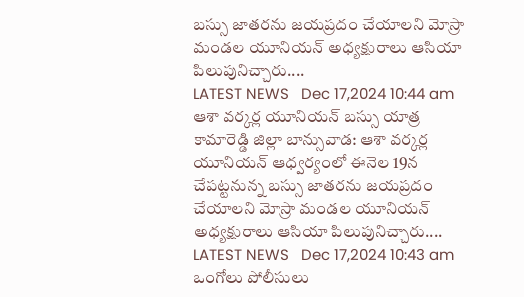బస్సు జాతరను జయప్రదం చేయాలని మోస్రా మండల యూనియన్ అధ్యక్షురాలు ఆసియా పిలుపునిచ్చారు....
LATEST NEWS   Dec 17,2024 10:44 am
ఆశా వర్కర్ల యూనియన్ బస్సు యాత్ర
కామారెడ్డి జిల్లా బాన్సువాడ: ఆశా వర్కర్ల యూనియన్ ఆధ్వర్యంలో ఈనెల 19న చేపట్టనున్న బస్సు జాతరను జయప్రదం చేయాలని మోస్రా మండల యూనియన్ అధ్యక్షురాలు ఆసియా పిలుపునిచ్చారు....
LATEST NEWS   Dec 17,2024 10:43 am
ఒంగోలు పోలీసులు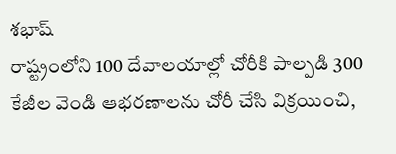శ‌భాష్
రాష్ట్రంలోని 100 దేవాలయాల్లో చోరీకి పాల్పడి 300 కేజీల వెండి ఆభరణాలను చోరీ చేసి విక్రయించి,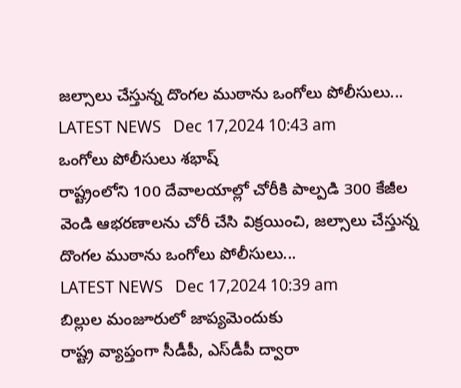జల్సాలు చేస్తున్న దొంగల ముఠాను ఒంగోలు పోలీసులు...
LATEST NEWS   Dec 17,2024 10:43 am
ఒంగోలు పోలీసులు శ‌భాష్
రాష్ట్రంలోని 100 దేవాలయాల్లో చోరీకి పాల్పడి 300 కేజీల వెండి ఆభరణాలను చోరీ చేసి విక్రయించి, జల్సాలు చేస్తున్న దొంగల ముఠాను ఒంగోలు పోలీసులు...
LATEST NEWS   Dec 17,2024 10:39 am
బిల్లుల మంజూరులో జాప్యమెందుకు
రాష్ట్ర వ్యాప్తంగా సీడీపీ, ఎస్‌డీపీ ద్వారా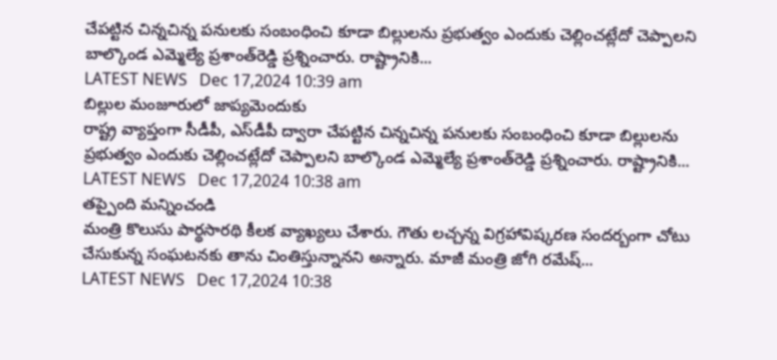చేపట్టిన చిన్నచిన్న పనులకు సంబంధించి కూడా బిల్లులను ప్రభుత్వం ఎందుకు చెల్లించట్లేదో చెప్పాలని బాల్కొండ ఎమ్మెల్యే ప్రశాంత్‌రెడ్డి ప్రశ్నించారు. రాష్ట్రానికి...
LATEST NEWS   Dec 17,2024 10:39 am
బిల్లుల మంజూరులో జాప్యమెందుకు
రాష్ట్ర వ్యాప్తంగా సీడీపీ, ఎస్‌డీపీ ద్వారా చేపట్టిన చిన్నచిన్న పనులకు సంబంధించి కూడా బిల్లులను ప్రభుత్వం ఎందుకు చెల్లించట్లేదో చెప్పాలని బాల్కొండ ఎమ్మెల్యే ప్రశాంత్‌రెడ్డి ప్రశ్నించారు. రాష్ట్రానికి...
LATEST NEWS   Dec 17,2024 10:38 am
త‌ప్పైంది మ‌న్నించండి
మంత్రి కొలుసు పార్థ‌సార‌థి కీల‌క వ్యాఖ్య‌లు చేశారు. గౌతు ల‌చ్చ‌న్న విగ్ర‌హావిష్క‌ర‌ణ సంద‌ర్బంగా చోటు చేసుకున్న సంఘ‌ట‌న‌కు తాను చింతిస్తున్నాన‌ని అన్నారు. మాజీ మంత్రి జోగి ర‌మేష్...
LATEST NEWS   Dec 17,2024 10:38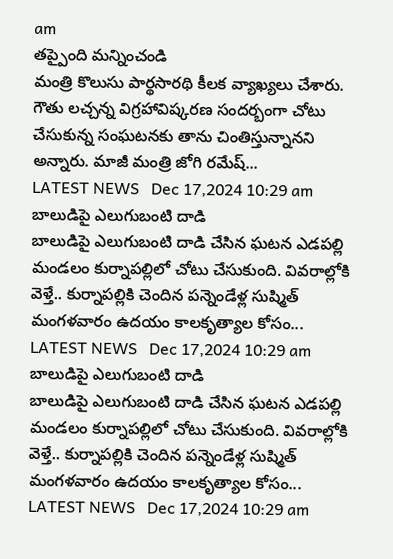am
త‌ప్పైంది మ‌న్నించండి
మంత్రి కొలుసు పార్థ‌సార‌థి కీల‌క వ్యాఖ్య‌లు చేశారు. గౌతు ల‌చ్చ‌న్న విగ్ర‌హావిష్క‌ర‌ణ సంద‌ర్బంగా చోటు చేసుకున్న సంఘ‌ట‌న‌కు తాను చింతిస్తున్నాన‌ని అన్నారు. మాజీ మంత్రి జోగి ర‌మేష్...
LATEST NEWS   Dec 17,2024 10:29 am
బాలుడిపై ఎలుగుబంటి దాడి
బాలుడిపై ఎలుగుబంటి దాడి చేసిన ఘటన ఎడపల్లి మండలం కుర్నాపల్లిలో చోటు చేసుకుంది. వివరాల్లోకి వెళ్తే.. కుర్నాపల్లికి చెందిన పన్నెండేళ్ల సుష్మిత్ మంగళవారం ఉదయం కాలకృత్యాల కోసం...
LATEST NEWS   Dec 17,2024 10:29 am
బాలుడిపై ఎలుగుబంటి దాడి
బాలుడిపై ఎలుగుబంటి దాడి చేసిన ఘటన ఎడపల్లి మండలం కుర్నాపల్లిలో చోటు చేసుకుంది. వివరాల్లోకి వెళ్తే.. కుర్నాపల్లికి చెందిన పన్నెండేళ్ల సుష్మిత్ మంగళవారం ఉదయం కాలకృత్యాల కోసం...
LATEST NEWS   Dec 17,2024 10:29 am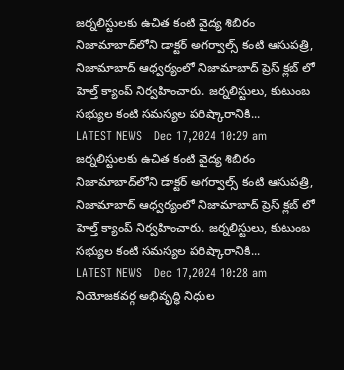జర్నలిస్టులకు ఉచిత కంటి వైద్య శిబిరం
నిజామాబాద్‌లోని డాక్టర్ అగర్వాల్స్ కంటి ఆసుపత్రి, నిజామాబాద్ ఆధ్వర్యంలో నిజామాబాద్ ప్రెస్ క్లబ్ లో హెల్త్ క్యాంప్ నిర్వహించారు. జర్నలిస్టులు, కుటుంబ సభ్యుల కంటి సమస్యల పరిష్కారానికి...
LATEST NEWS   Dec 17,2024 10:29 am
జర్నలిస్టులకు ఉచిత కంటి వైద్య శిబిరం
నిజామాబాద్‌లోని డాక్టర్ అగర్వాల్స్ కంటి ఆసుపత్రి, నిజామాబాద్ ఆధ్వర్యంలో నిజామాబాద్ ప్రెస్ క్లబ్ లో హెల్త్ క్యాంప్ నిర్వహించారు. జర్నలిస్టులు, కుటుంబ సభ్యుల కంటి సమస్యల పరిష్కారానికి...
LATEST NEWS   Dec 17,2024 10:28 am
నియోజకవర్గ అభివృద్ధి నిధుల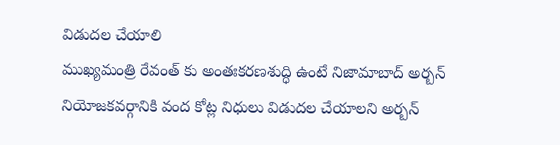విడుదల చేయాలి
ముఖ్యమంత్రి రేవంత్ కు అంతఃకరణశుద్ధి ఉంటే నిజామాబాద్ అర్బన్ నియోజకవర్గానికి వంద కోట్ల నిధులు విడుదల చేయాలని అర్బన్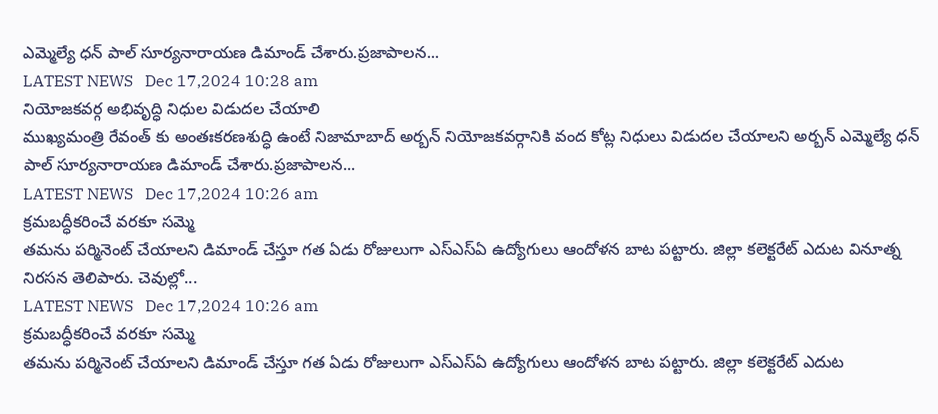ఎమ్మెల్యే ధన్ పాల్ సూర్యనారాయణ డిమాండ్ చేశారు.ప్రజాపాలన...
LATEST NEWS   Dec 17,2024 10:28 am
నియోజకవర్గ అభివృద్ధి నిధుల విడుదల చేయాలి
ముఖ్యమంత్రి రేవంత్ కు అంతఃకరణశుద్ధి ఉంటే నిజామాబాద్ అర్బన్ నియోజకవర్గానికి వంద కోట్ల నిధులు విడుదల చేయాలని అర్బన్ ఎమ్మెల్యే ధన్ పాల్ సూర్యనారాయణ డిమాండ్ చేశారు.ప్రజాపాలన...
LATEST NEWS   Dec 17,2024 10:26 am
క్రమబద్ధీకరించే వరకూ సమ్మె
త‌మ‌ను ప‌ర్మినెంట్ చేయాల‌ని డిమాండ్ చేస్తూ గ‌త ఏడు రోజులుగా ఎస్ఎస్ఏ ఉద్యోగులు ఆందోళ‌న బాట ప‌ట్టారు. జిల్లా క‌లెక్ట‌రేట్ ఎదుట వినూత్న నిర‌స‌న తెలిపారు. చెవుల్లో...
LATEST NEWS   Dec 17,2024 10:26 am
క్రమబద్ధీకరించే వరకూ సమ్మె
త‌మ‌ను ప‌ర్మినెంట్ చేయాల‌ని డిమాండ్ చేస్తూ గ‌త ఏడు రోజులుగా ఎస్ఎస్ఏ ఉద్యోగులు ఆందోళ‌న బాట ప‌ట్టారు. జిల్లా క‌లెక్ట‌రేట్ ఎదుట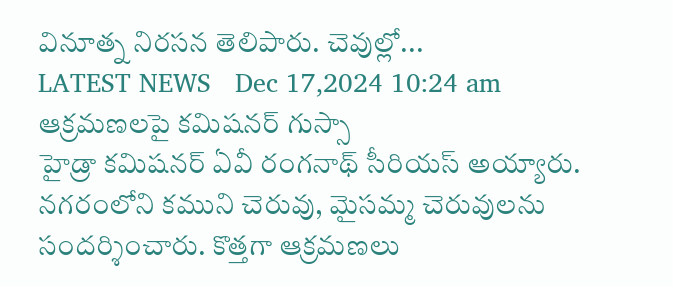వినూత్న నిర‌స‌న తెలిపారు. చెవుల్లో...
LATEST NEWS   Dec 17,2024 10:24 am
ఆక్ర‌మ‌ణ‌ల‌పై క‌మిష‌న‌ర్ గుస్సా
హైడ్రా క‌మిష‌న‌ర్ ఏవీ రంగ‌నాథ్ సీరియ‌స్ అయ్యారు. న‌గ‌రంలోని క‌ముని చెరువు, మైస‌మ్మ చెరువుల‌ను సంద‌ర్శించారు. కొత్త‌గా ఆక్ర‌మ‌ణ‌లు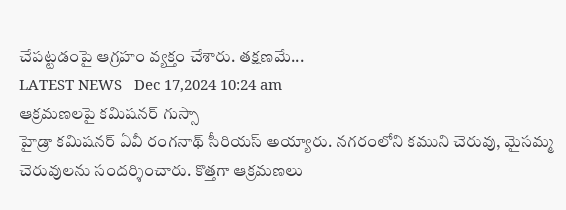చేప‌ట్ట‌డంపై ఆగ్ర‌హం వ్య‌క్తం చేశారు. త‌క్ష‌ణ‌మే...
LATEST NEWS   Dec 17,2024 10:24 am
ఆక్ర‌మ‌ణ‌ల‌పై క‌మిష‌న‌ర్ గుస్సా
హైడ్రా క‌మిష‌న‌ర్ ఏవీ రంగ‌నాథ్ సీరియ‌స్ అయ్యారు. న‌గ‌రంలోని క‌ముని చెరువు, మైస‌మ్మ చెరువుల‌ను సంద‌ర్శించారు. కొత్త‌గా ఆక్ర‌మ‌ణ‌లు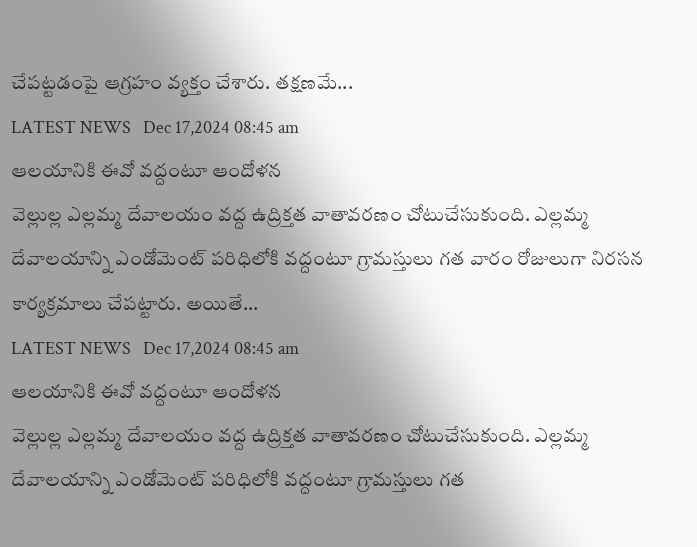చేప‌ట్ట‌డంపై ఆగ్ర‌హం వ్య‌క్తం చేశారు. త‌క్ష‌ణ‌మే...
LATEST NEWS   Dec 17,2024 08:45 am
ఆల‌యానికి ఈవో వ‌ద్దంటూ ఆందోళ‌న‌
వెల్లుల్ల ఎల్లమ్మ దేవాలయం వద్ద ఉద్రిక్తత వాతావరణం చోటుచేసుకుంది. ఎల్లమ్మ దేవాలయాన్ని ఎండోమెంట్ ప‌రిధిలోకి వ‌ద్దంటూ గ్రామస్తులు గత వారం రోజులుగా నిరసన కార్యక్రమాలు చేపట్టారు. అయితే...
LATEST NEWS   Dec 17,2024 08:45 am
ఆల‌యానికి ఈవో వ‌ద్దంటూ ఆందోళ‌న‌
వెల్లుల్ల ఎల్లమ్మ దేవాలయం వద్ద ఉద్రిక్తత వాతావరణం చోటుచేసుకుంది. ఎల్లమ్మ దేవాలయాన్ని ఎండోమెంట్ ప‌రిధిలోకి వ‌ద్దంటూ గ్రామస్తులు గత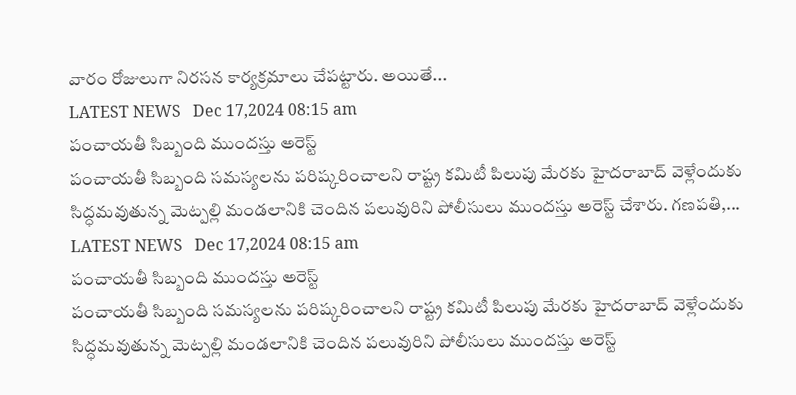వారం రోజులుగా నిరసన కార్యక్రమాలు చేపట్టారు. అయితే...
LATEST NEWS   Dec 17,2024 08:15 am
పంచాయతీ సిబ్బంది ముందస్తు అరెస్ట్
పంచాయతీ సిబ్బంది సమస్యలను పరిష్కరించాలని రాష్ట్ర కమిటీ పిలుపు మేరకు హైదరాబాద్ వెళ్లేందుకు సిద్ధమవుతున్న మెట్పల్లి మండలానికి చెందిన పలువురిని పోలీసులు ముందస్తు అరెస్ట్ చేశారు. గణపతి,...
LATEST NEWS   Dec 17,2024 08:15 am
పంచాయతీ సిబ్బంది ముందస్తు అరెస్ట్
పంచాయతీ సిబ్బంది సమస్యలను పరిష్కరించాలని రాష్ట్ర కమిటీ పిలుపు మేరకు హైదరాబాద్ వెళ్లేందుకు సిద్ధమవుతున్న మెట్పల్లి మండలానికి చెందిన పలువురిని పోలీసులు ముందస్తు అరెస్ట్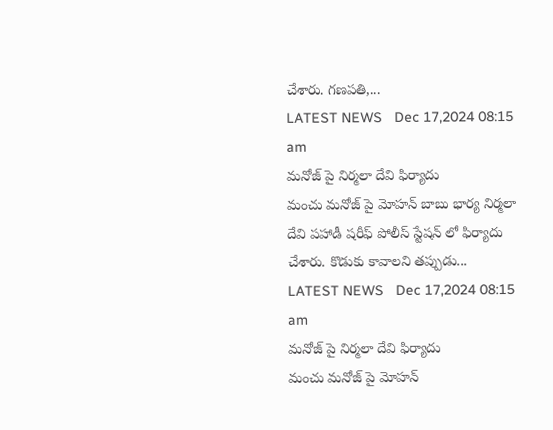చేశారు. గణపతి,...
LATEST NEWS   Dec 17,2024 08:15 am
మ‌నోజ్ పై నిర్మ‌లా దేవి ఫిర్యాదు
మంచు మ‌నోజ్ పై మోహ‌న్ బాబు భార్య నిర్మ‌లా దేవి ప‌హాడీ ష‌రీఫ్ పోలీస్ స్టేష‌న్ లో ఫిర్యాదు చేశారు. కొడుకు కావాల‌ని త‌ప్పుడు...
LATEST NEWS   Dec 17,2024 08:15 am
మ‌నోజ్ పై నిర్మ‌లా దేవి ఫిర్యాదు
మంచు మ‌నోజ్ పై మోహ‌న్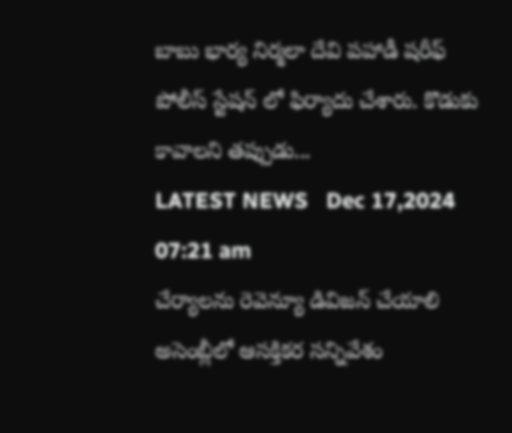బాబు భార్య నిర్మ‌లా దేవి ప‌హాడీ ష‌రీఫ్ పోలీస్ స్టేష‌న్ లో ఫిర్యాదు చేశారు. కొడుకు కావాల‌ని త‌ప్పుడు...
LATEST NEWS   Dec 17,2024 07:21 am
చేర్యాల‌ను రెవెన్యూ డివిజ‌న్ చేయాలి
అసెంబ్లీలో ఆస‌క్తిక‌ర స‌న్నివేశం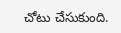చోటు చేసుకుంది.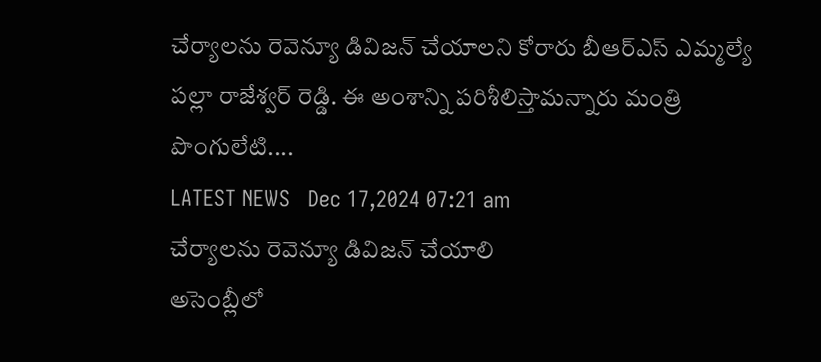చేర్యాల‌ను రెవెన్యూ డివిజ‌న్ చేయాల‌ని కోరారు బీఆర్ఎస్ ఎమ్మ‌ల్యే ప‌ల్లా రాజేశ్వ‌ర్ రెడ్డి. ఈ అంశాన్ని ప‌రిశీలిస్తామ‌న్నారు మంత్రి పొంగులేటి....
LATEST NEWS   Dec 17,2024 07:21 am
చేర్యాల‌ను రెవెన్యూ డివిజ‌న్ చేయాలి
అసెంబ్లీలో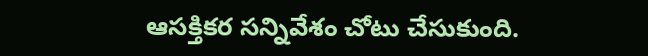ఆస‌క్తిక‌ర స‌న్నివేశం చోటు చేసుకుంది.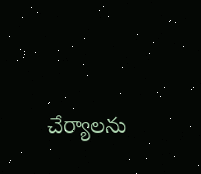చేర్యాల‌ను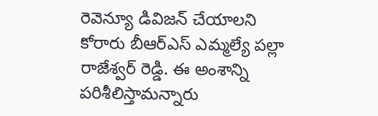రెవెన్యూ డివిజ‌న్ చేయాల‌ని కోరారు బీఆర్ఎస్ ఎమ్మ‌ల్యే ప‌ల్లా రాజేశ్వ‌ర్ రెడ్డి. ఈ అంశాన్ని ప‌రిశీలిస్తామ‌న్నారు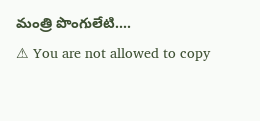మంత్రి పొంగులేటి....
⚠ You are not allowed to copy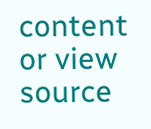content or view source